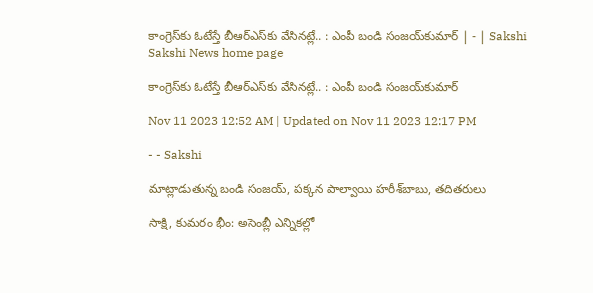కాంగ్రెస్‌కు ఓటేస్తే బీఆర్‌ఎస్‌కు వేసినట్లే.. : ఎంపీ బండి సంజయ్‌కుమార్‌ | - | Sakshi
Sakshi News home page

కాంగ్రెస్‌కు ఓటేస్తే బీఆర్‌ఎస్‌కు వేసినట్లే.. : ఎంపీ బండి సంజయ్‌కుమార్‌

Nov 11 2023 12:52 AM | Updated on Nov 11 2023 12:17 PM

- - Sakshi

మాట్లాడుతున్న బండి సంజయ్‌, పక్కన పాల్వాయి హరీశ్‌బాబు, తదితరులు

సాక్షి, కుమరం భీం: అసెంబ్లీ ఎన్నికల్లో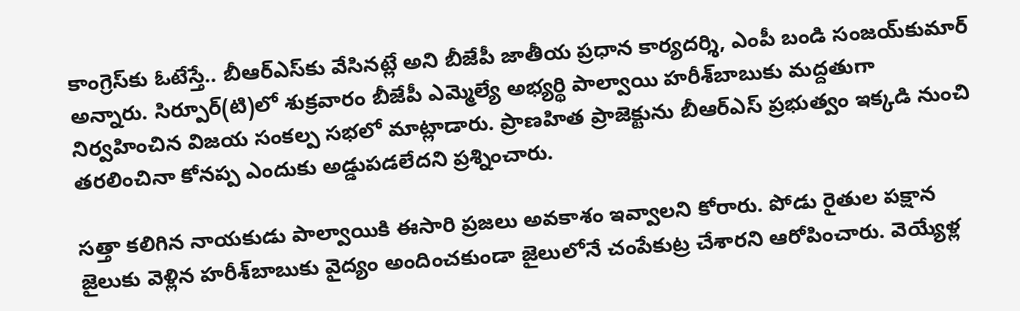కాంగ్రెస్‌కు ఓటేస్తే.. బీఆర్‌ఎస్‌కు వేసినట్లే అని బీజేపీ జాతీయ ప్రధాన కార్యదర్శి, ఎంపీ బండి సంజయ్‌కుమార్‌ అన్నారు. సిర్పూర్‌(టి)లో శుక్రవారం బీజేపీ ఎమ్మెల్యే అభ్యర్థి పాల్వాయి హరీశ్‌బాబుకు మద్దతుగా నిర్వహించిన విజయ సంకల్ప సభలో మాట్లాడారు. ప్రాణహిత ప్రాజెక్టును బీఆర్‌ఎస్‌ ప్రభుత్వం ఇక్కడి నుంచి తరలించినా కోనప్ప ఎందుకు అడ్డుపడలేదని ప్రశ్నించారు.

సత్తా కలిగిన నాయకుడు పాల్వాయికి ఈసారి ప్రజలు అవకాశం ఇవ్వాలని కోరారు. పోడు రైతుల పక్షాన జైలుకు వెళ్లిన హరీశ్‌బాబుకు వైద్యం అందించకుండా జైలులోనే చంపేకుట్ర చేశారని ఆరోపించారు. వెయ్యేళ్ల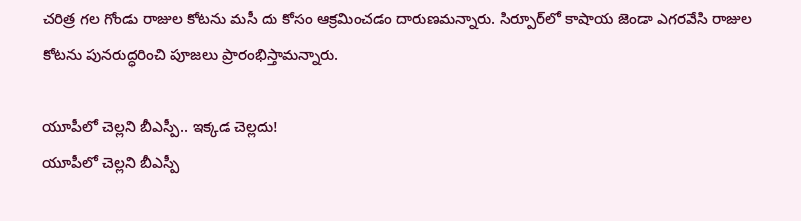చరిత్ర గల గోండు రాజుల కోటను మసీ దు కోసం ఆక్రమించడం దారుణమన్నారు. సిర్పూర్‌లో కాషాయ జెండా ఎగరవేసి రాజుల కోటను పునరుద్ధరించి పూజలు ప్రారంభిస్తామన్నారు.

యూపీలో చెల్లని బీఎస్పీ.. ఇక్కడ చెల్లదు!
యూపీలో చెల్లని బీఎస్పీ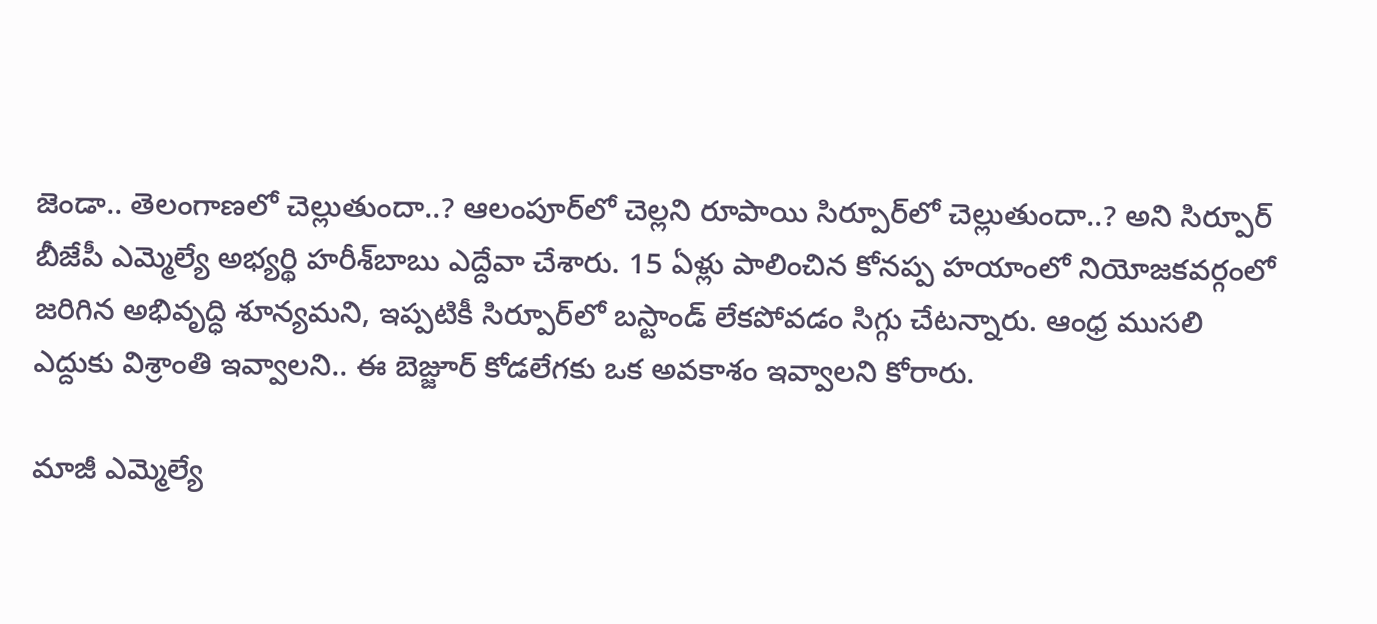జెండా.. తెలంగాణలో చెల్లుతుందా..? ఆలంపూర్‌లో చెల్లని రూపాయి సిర్పూర్‌లో చెల్లుతుందా..? అని సిర్పూర్‌ బీజేపీ ఎమ్మెల్యే అభ్యర్థి హరీశ్‌బాబు ఎద్దేవా చేశారు. 15 ఏళ్లు పాలించిన కోనప్ప హయాంలో నియోజకవర్గంలో జరిగిన అభివృద్ధి శూన్యమని, ఇప్పటికీ సిర్పూర్‌లో బస్టాండ్‌ లేకపోవడం సిగ్గు చేటన్నారు. ఆంధ్ర ముసలి ఎద్దుకు విశ్రాంతి ఇవ్వాలని.. ఈ బెజ్జూర్‌ కోడలేగకు ఒక అవకాశం ఇవ్వాలని కోరారు.

మాజీ ఎమ్మెల్యే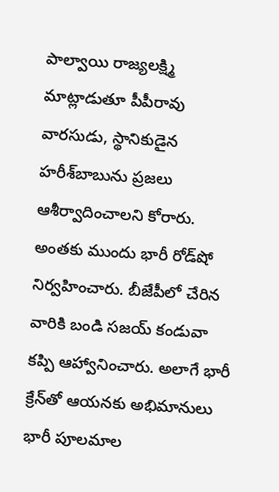పాల్వాయి రాజ్యలక్ష్మి మాట్లాడుతూ పీపీరావు వారసుడు, స్థానికుడైన హరీశ్‌బాబును ప్రజలు ఆశీర్వాదించాలని కోరారు. అంతకు ముందు భారీ రోడ్‌షో నిర్వహించారు. బీజేపీలో చేరిన వారికి బండి సజయ్‌ కండువా కప్పి ఆహ్వానించారు. అలాగే భారీ క్రేన్‌తో ఆయనకు అభిమానులు భారీ పూలమాల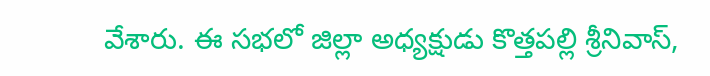వేశారు. ఈ సభలో జిల్లా అధ్యక్షుడు కొత్తపల్లి శ్రీనివాస్‌,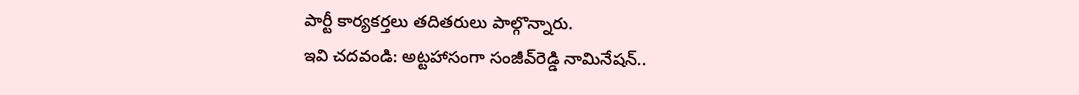పార్టీ కార్యకర్తలు తదితరులు పాల్గొన్నారు.
ఇవి చదవండి: అట్టహాసంగా సంజీవ్‌రెడ్డి నామినేషన్‌..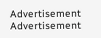Advertisement
Advertisement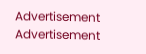Advertisement
Advertisement